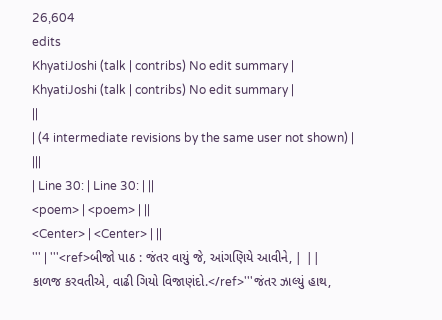26,604
edits
KhyatiJoshi (talk | contribs) No edit summary |
KhyatiJoshi (talk | contribs) No edit summary |
||
| (4 intermediate revisions by the same user not shown) | |||
| Line 30: | Line 30: | ||
<poem> | <poem> | ||
<Center> | <Center> | ||
''' | '''<ref>બીજો પાઠ : જંતર વાયું જે, આંગણિયે આવીને, | ||
કાળજ કરવતીએ, વાઢી ગિયો વિજાણંદો.</ref>'''જંતર ઝાલ્યું હાથ,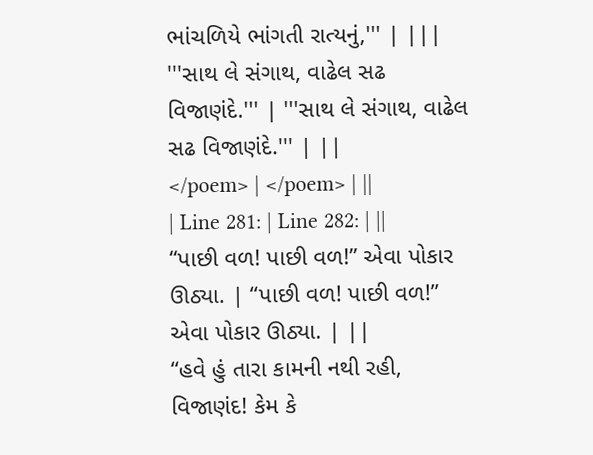ભાંચળિયે ભાંગતી રાત્યનું,''' | |||
'''સાથ લે સંગાથ, વાઢેલ સઢ વિજાણંદે.''' | '''સાથ લે સંગાથ, વાઢેલ સઢ વિજાણંદે.''' | ||
</poem> | </poem> | ||
| Line 281: | Line 282: | ||
“પાછી વળ! પાછી વળ!” એવા પોકાર ઊઠ્યા. | “પાછી વળ! પાછી વળ!” એવા પોકાર ઊઠ્યા. | ||
“હવે હું તારા કામની નથી રહી, વિજાણંદ! કેમ કે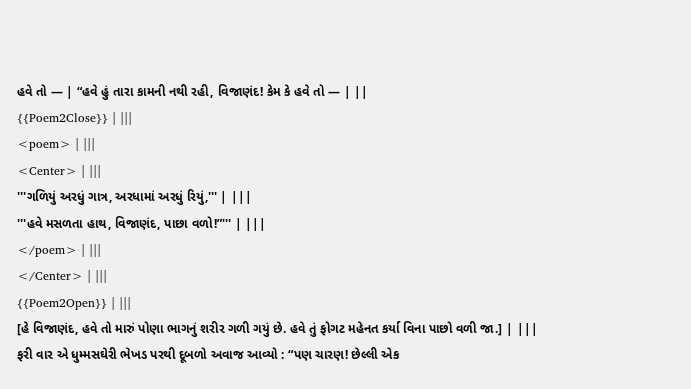હવે તો — | “હવે હું તારા કામની નથી રહી, વિજાણંદ! કેમ કે હવે તો — | ||
{{Poem2Close}} | |||
<poem> | |||
<Center> | |||
'''ગળિયું અરધું ગાત્ર, અરધામાં અરધું રિયું,''' | |||
'''હવે મસળતા હાથ, વિજાણંદ, પાછા વળો!”''' | |||
</poem> | |||
</Center> | |||
{{Poem2Open}} | |||
[હે વિજાણંદ, હવે તો મારું પોણા ભાગનું શરીર ગળી ગયું છે. હવે તું ફોગટ મહેનત કર્યા વિના પાછો વળી જા.] | |||
ફરી વાર એ ધુમ્મસઘેરી ભેખડ પરથી દૂબળો અવાજ આવ્યો : “પણ ચારણ! છેલ્લી એક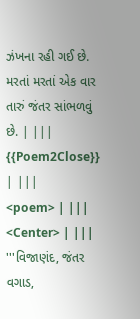ઝંખના રહી ગઈ છે. મરતાં મરતાં એક વાર તારું જંતર સાંભળવું છે. | |||
{{Poem2Close}} | |||
<poem> | |||
<Center> | |||
'''વિજાણંદ, જંતર વગાડ,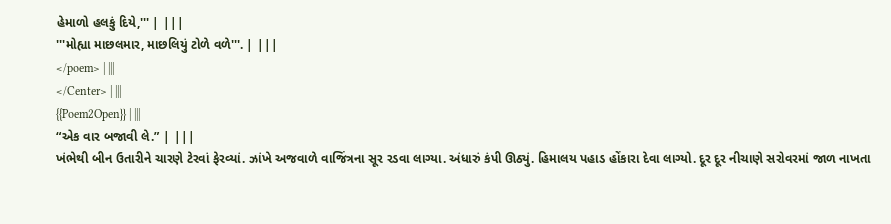હેમાળો હલકું દિયે,''' | |||
'''મોહ્યા માછલમાર, માછલિયું ટોળે વળે'''. | |||
</poem> | |||
</Center> | |||
{{Poem2Open}} | |||
“એક વાર બજાવી લે.” | |||
ખંભેથી બીન ઉતારીને ચારણે ટેરવાં ફેરવ્યાં. ઝાંખે અજવાળે વાજિંત્રના સૂર રડવા લાગ્યા. અંધારું કંપી ઊઠ્યું. હિમાલય પહાડ હોંકારા દેવા લાગ્યો. દૂર દૂર નીચાણે સરોવરમાં જાળ નાખતા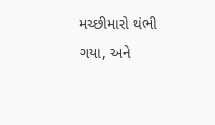મચ્છીમારો થંભી ગયા, અને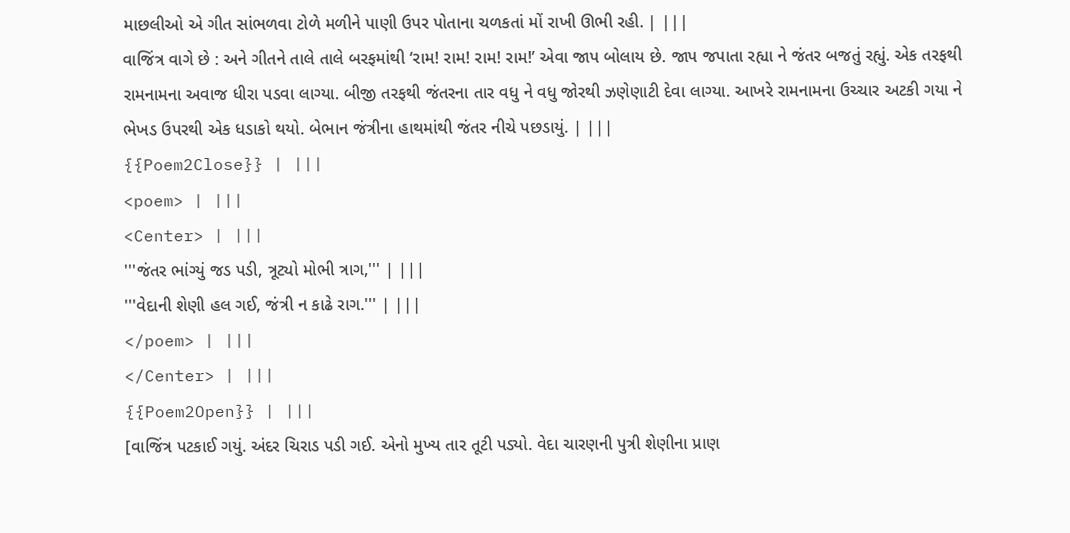માછલીઓ એ ગીત સાંભળવા ટોળે મળીને પાણી ઉપર પોતાના ચળકતાં મોં રાખી ઊભી રહી. | |||
વાજિંત્ર વાગે છે : અને ગીતને તાલે તાલે બરફમાંથી ‘રામ! રામ! રામ! રામ!’ એવા જાપ બોલાય છે. જાપ જપાતા રહ્યા ને જંતર બજતું રહ્યું. એક તરફથી રામનામના અવાજ ધીરા પડવા લાગ્યા. બીજી તરફથી જંતરના તાર વધુ ને વધુ જોરથી ઝણેણાટી દેવા લાગ્યા. આખરે રામનામના ઉચ્ચાર અટકી ગયા ને ભેખડ ઉપરથી એક ધડાકો થયો. બેભાન જંત્રીના હાથમાંથી જંતર નીચે પછડાયું. | |||
{{Poem2Close}} | |||
<poem> | |||
<Center> | |||
'''જંતર ભાંગ્યું જડ પડી, ત્રૂટ્યો મોભી ત્રાગ,''' | |||
'''વેદાની શેણી હલ ગઈ, જંત્રી ન કાઢે રાગ.''' | |||
</poem> | |||
</Center> | |||
{{Poem2Open}} | |||
[વાજિંત્ર પટકાઈ ગયું. અંદર ચિરાડ પડી ગઈ. એનો મુખ્ય તાર તૂટી પડ્યો. વેદા ચારણની પુત્રી શેણીના પ્રાણ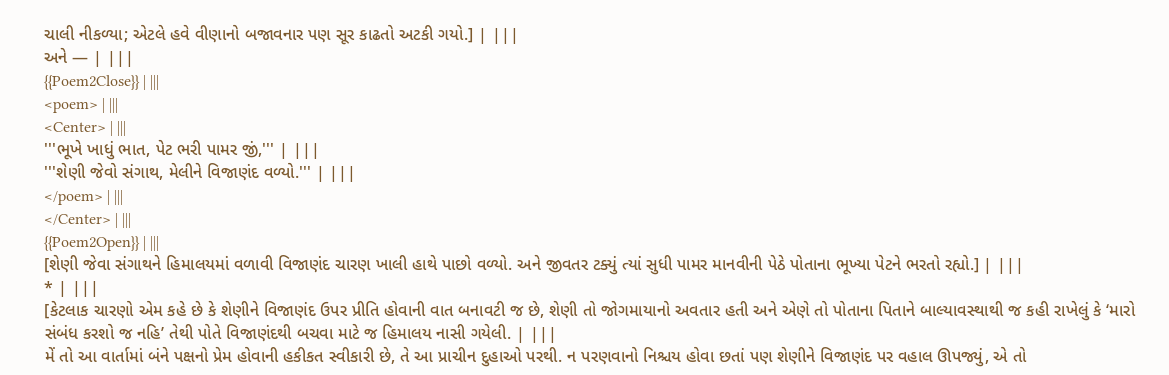ચાલી નીકળ્યા; એટલે હવે વીણાનો બજાવનાર પણ સૂર કાઢતો અટકી ગયો.] | |||
અને — | |||
{{Poem2Close}} | |||
<poem> | |||
<Center> | |||
'''ભૂખે ખાધું ભાત, પેટ ભરી પામર જીં,''' | |||
'''શેણી જેવો સંગાથ, મેલીને વિજાણંદ વળ્યો.''' | |||
</poem> | |||
</Center> | |||
{{Poem2Open}} | |||
[શેણી જેવા સંગાથને હિમાલયમાં વળાવી વિજાણંદ ચારણ ખાલી હાથે પાછો વળ્યો. અને જીવતર ટક્યું ત્યાં સુધી પામર માનવીની પેઠે પોતાના ભૂખ્યા પેટને ભરતો રહ્યો.] | |||
* | |||
[કેટલાક ચારણો એમ કહે છે કે શેણીને વિજાણંદ ઉપર પ્રીતિ હોવાની વાત બનાવટી જ છે, શેણી તો જોગમાયાનો અવતાર હતી અને એણે તો પોતાના પિતાને બાલ્યાવસ્થાથી જ કહી રાખેલું કે ‘મારો સંબંધ કરશો જ નહિ’ તેથી પોતે વિજાણંદથી બચવા માટે જ હિમાલય નાસી ગયેલી. | |||
મેં તો આ વાર્તામાં બંને પક્ષનો પ્રેમ હોવાની હકીકત સ્વીકારી છે, તે આ પ્રાચીન દુહાઓ પરથી. ન પરણવાનો નિશ્ચય હોવા છતાં પણ શેણીને વિજાણંદ પર વહાલ ઊપજ્યું, એ તો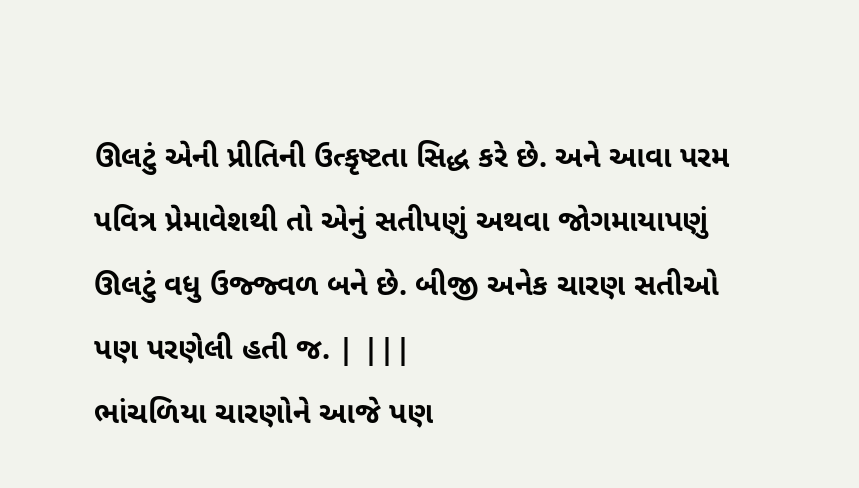ઊલટું એની પ્રીતિની ઉત્કૃષ્ટતા સિદ્ધ કરે છે. અને આવા પરમ પવિત્ર પ્રેમાવેશથી તો એનું સતીપણું અથવા જોગમાયાપણું ઊલટું વધુ ઉજ્જ્વળ બને છે. બીજી અનેક ચારણ સતીઓ પણ પરણેલી હતી જ. | |||
ભાંચળિયા ચારણોને આજે પણ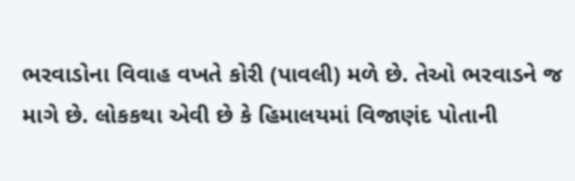ભરવાડોના વિવાહ વખતે કોરી (પાવલી) મળે છે. તેઓ ભરવાડને જ માગે છે. લોકકથા એવી છે કે હિમાલયમાં વિજાણંદ પોતાની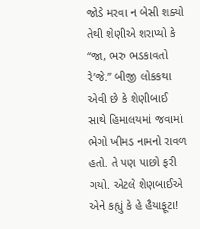જોડે મરવા ન બેસી શક્યો તેથી શેણીએ શરાપ્યો કે “જા, ભરુ ભડકાવતો રે’જે.” બીજી લોકકથા એવી છે કે શેણીબાઈ સાથે હિમાલયમાં જવામાં ભેગો ખીમડ નામનો રાવળ હતો. તે પણ પાછો ફરી ગયો. એટલે શેણબાઈએ એને કહ્યું કે હે હૈયાફૂટા!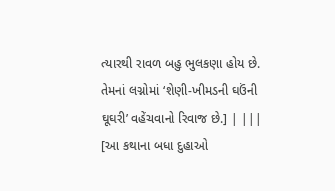ત્યારથી રાવળ બહુ ભુલકણા હોય છે. તેમનાં લગ્નોમાં ‘શેણી-ખીમડની ઘઉંની ઘૂઘરી’ વહેંચવાનો રિવાજ છે.] | |||
[આ કથાના બધા દુહાઓ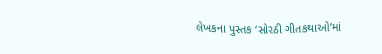લેખકના પુસ્તક ‘સોરઠી ગીતકથાઓ’માં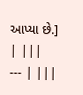આપ્યા છે.] | |||
--- | |||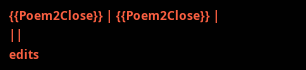{{Poem2Close}} | {{Poem2Close}} | ||
edits